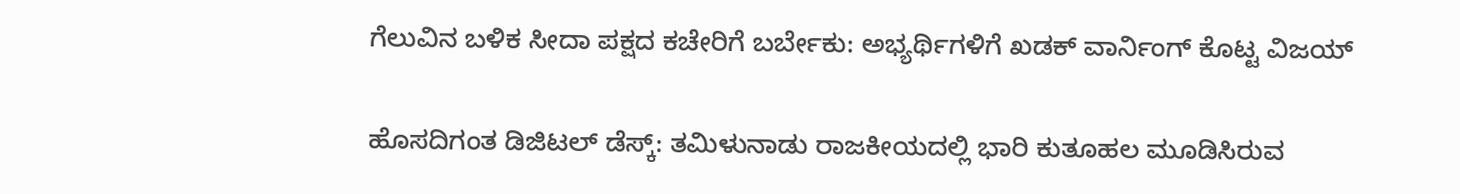ಗೆಲುವಿನ ಬಳಿಕ ಸೀದಾ ಪಕ್ಷದ ಕಚೇರಿಗೆ ಬರ್ಬೇಕು: ಅಭ್ಯರ್ಥಿಗಳಿಗೆ ಖಡಕ್ ವಾರ್ನಿಂಗ್ ಕೊಟ್ಟ ವಿಜಯ್

ಹೊಸದಿಗಂತ ಡಿಜಿಟಲ್ ಡೆಸ್ಕ್: ತಮಿಳುನಾಡು ರಾಜಕೀಯದಲ್ಲಿ ಭಾರಿ ಕುತೂಹಲ ಮೂಡಿಸಿರುವ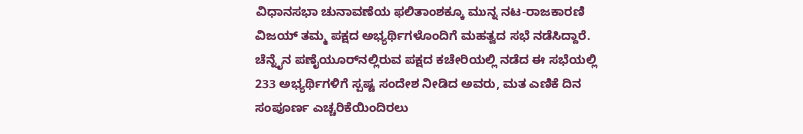ವಿಧಾನಸಭಾ ಚುನಾವಣೆಯ ಫಲಿತಾಂಶಕ್ಕೂ ಮುನ್ನ ನಟ-ರಾಜಕಾರಣಿ ವಿಜಯ್ ತಮ್ಮ ಪಕ್ಷದ ಅಭ್ಯರ್ಥಿಗಳೊಂದಿಗೆ ಮಹತ್ವದ ಸಭೆ ನಡೆಸಿದ್ದಾರೆ. ಚೆನ್ನೈನ ಪಣೈಯೂರ್‌ನಲ್ಲಿರುವ ಪಕ್ಷದ ಕಚೇರಿಯಲ್ಲಿ ನಡೆದ ಈ ಸಭೆಯಲ್ಲಿ 233 ಅಭ್ಯರ್ಥಿಗಳಿಗೆ ಸ್ಪಷ್ಟ ಸಂದೇಶ ನೀಡಿದ ಅವರು, ಮತ ಎಣಿಕೆ ದಿನ ಸಂಪೂರ್ಣ ಎಚ್ಚರಿಕೆಯಿಂದಿರಲು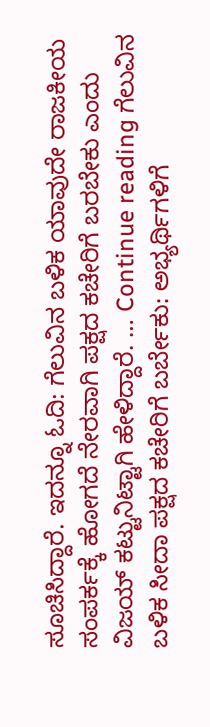ಸೂಚಿಸಿದ್ದಾರೆ. ಇದನ್ನೂ ಓದಿ: ಗೆಲುವಿನ ಬಳಿಕ ಯಾವುದೇ ರಾಜಕೀಯ ಸಂಪರ್ಕಕ್ಕೆ ಹೋಗದೆ ನೇರವಾಗಿ ಪಕ್ಷದ ಕಚೇರಿಗೆ ಬರಬೇಕು ಎಂದು ವಿಜಯ್ ಕಟ್ಟುನಿಟ್ಟಾಗಿ ಹೇಳಿದ್ದಾರೆ. … Continue reading ಗೆಲುವಿನ ಬಳಿಕ ಸೀದಾ ಪಕ್ಷದ ಕಚೇರಿಗೆ ಬರ್ಬೇಕು: ಅಭ್ಯರ್ಥಿಗಳಿಗೆ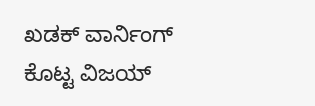ಖಡಕ್ ವಾರ್ನಿಂಗ್ ಕೊಟ್ಟ ವಿಜಯ್